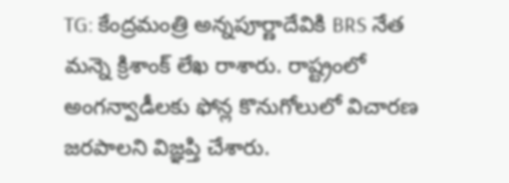TG: కేంద్రమంత్రి అన్నపూర్ణాదేవికి BRS నేత మన్నె క్రిశాంక్ లేఖ రాశారు. రాష్ట్రంలో అంగన్వాడీలకు ఫోన్ల కొనుగోలులో విచారణ జరపాలని విజ్ఞప్తి చేశారు.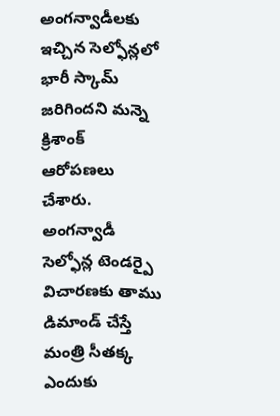అంగన్వాడీలకు ఇచ్చిన సెల్ఫోన్లలో భారీ స్కామ్ జరిగిందని మన్నె క్రిశాంక్ ఆరోపణలు చేశారు. అంగన్వాడీ సెల్ఫోన్ల టెండర్పై విచారణకు తాము డిమాండ్ చేస్తే మంత్రి సీతక్క ఎందుకు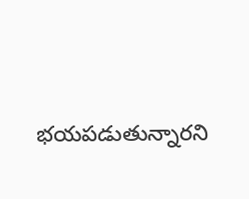భయపడుతున్నారని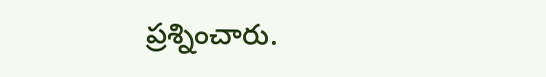ప్రశ్నించారు.